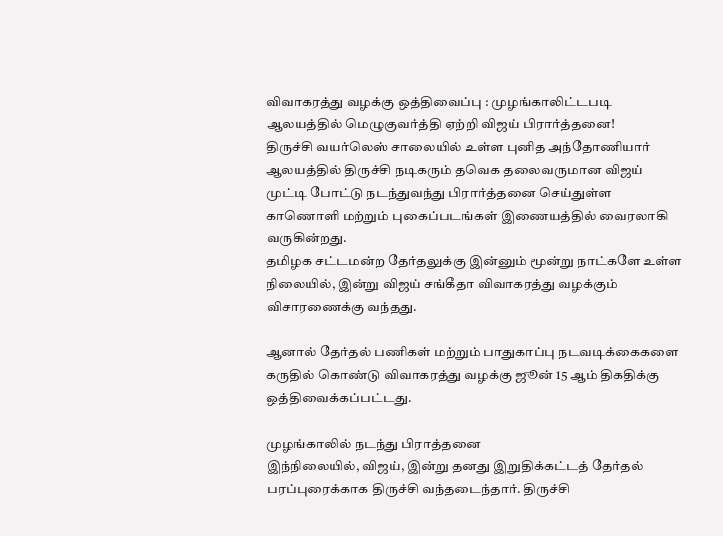விவாகரத்து வழக்கு ஒத்திவைப்பு : முழங்காலிட்டபடி ஆலயத்தில் மெழுகுவர்த்தி ஏற்றி விஜய் பிரார்த்தனை!
திருச்சி வயர்லெஸ் சாலையில் உள்ள புனித அந்தோணியார் ஆலயத்தில் திருச்சி நடிகரும் தவெக தலைவருமான விஜய் முட்டி போட்டு நடந்துவந்து பிரார்த்தனை செய்துள்ள காணொளி மற்றும் புகைப்படங்கள் இணையத்தில் வைரலாகி வருகின்றது.
தமிழக சட்டமன்ற தேர்தலுக்கு இன்னும் மூன்று நாட்களே உள்ள நிலையில், இன்று விஜய் சங்கீதா விவாகரத்து வழக்கும் விசாரணைக்கு வந்தது.

ஆனால் தேர்தல் பணிகள் மற்றும் பாதுகாப்பு நடவடிக்கைகளை கருதில் கொண்டு விவாகரத்து வழக்கு ஜூன் 15 ஆம் திகதிக்கு ஒத்திவைக்கப்பட்டது.

முழங்காலில் நடந்து பிராத்தனை
இந்நிலையில், விஜய், இன்று தனது இறுதிக்கட்டத் தேர்தல் பரப்புரைக்காக திருச்சி வந்தடைந்தார். திருச்சி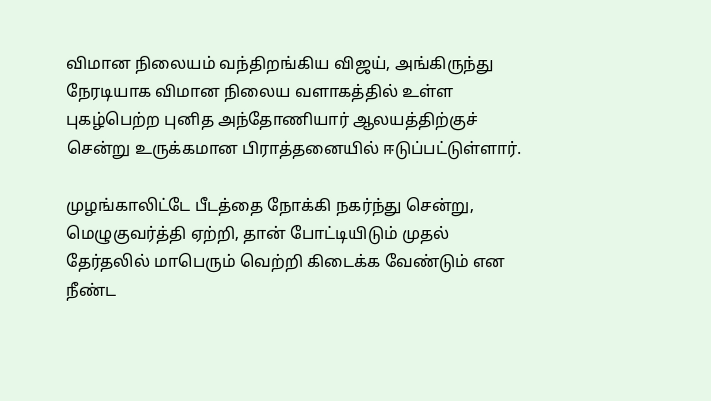விமான நிலையம் வந்திறங்கிய விஜய், அங்கிருந்து நேரடியாக விமான நிலைய வளாகத்தில் உள்ள புகழ்பெற்ற புனித அந்தோணியார் ஆலயத்திற்குச் சென்று உருக்கமான பிராத்தனையில் ஈடுப்பட்டுள்ளார்.

முழங்காலிட்டே பீடத்தை நோக்கி நகர்ந்து சென்று, மெழுகுவர்த்தி ஏற்றி, தான் போட்டியிடும் முதல் தேர்தலில் மாபெரும் வெற்றி கிடைக்க வேண்டும் என நீண்ட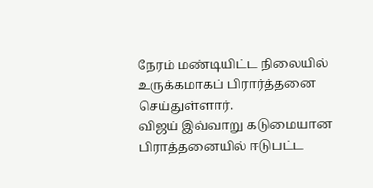நேரம் மண்டியிட்ட நிலையில் உருக்கமாகப் பிரார்த்தனை செய்துள்ளார்.
விஜய் இவ்வாறு கடுமையான பிராத்தனையில் ஈடுபட்ட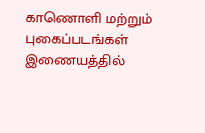காணொளி மற்றும் புகைப்படங்கள் இணையத்தில்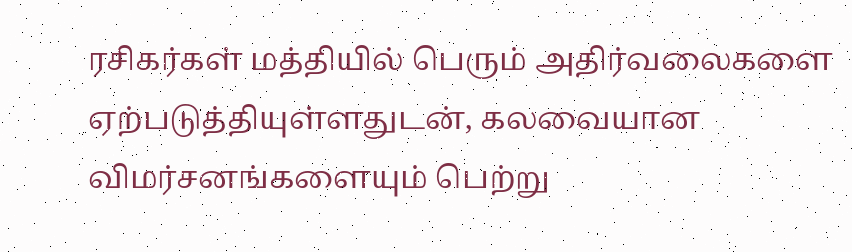ரசிகர்கள் மத்தியில் பெரும் அதிர்வலைகளை ஏற்படுத்தியுள்ளதுடன், கலவையான விமர்சனங்களையும் பெற்று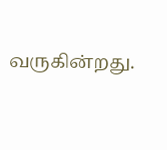வருகின்றது.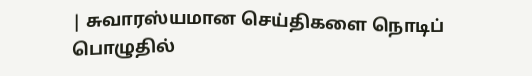| சுவாரஸ்யமான செய்திகளை நொடிப் பொழுதில்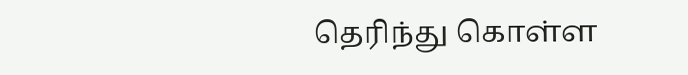தெரிந்து கொள்ள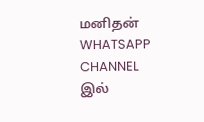மனிதன் WHATSAPP CHANNEL இல்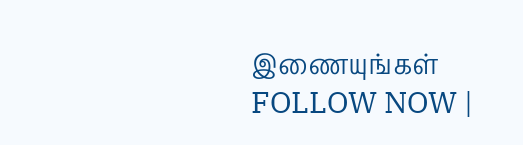இணையுங்கள் FOLLOW NOW |